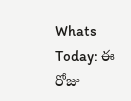Whats Today: ఈ రోజు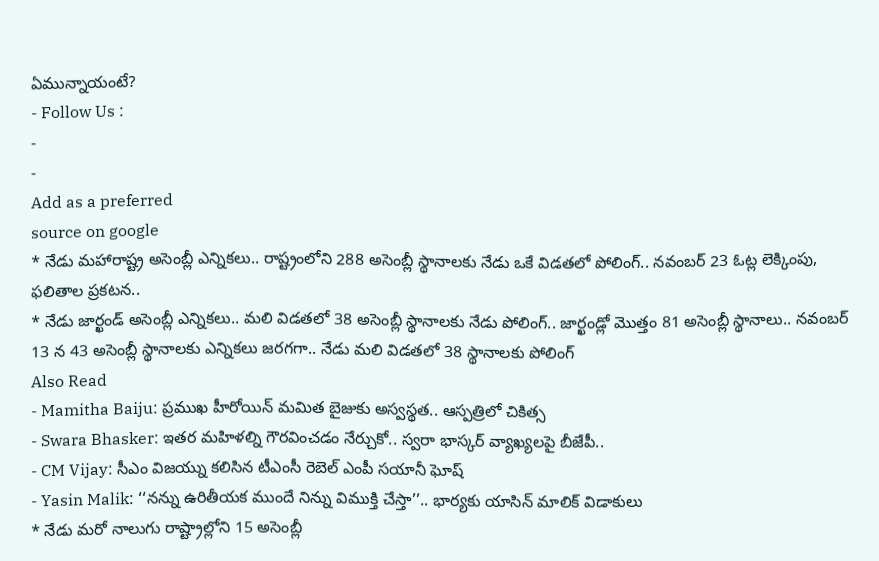ఏమున్నాయంటే?
- Follow Us :
-
-
Add as a preferred
source on google
* నేడు మహారాష్ట్ర అసెంబ్లీ ఎన్నికలు.. రాష్ట్రంలోని 288 అసెంబ్లీ స్థానాలకు నేడు ఒకే విడతలో పోలింగ్.. నవంబర్ 23 ఓట్ల లెక్కింపు, ఫలితాల ప్రకటన..
* నేడు జార్ఖండ్ అసెంబ్లీ ఎన్నికలు.. మలి విడతలో 38 అసెంబ్లీ స్థానాలకు నేడు పోలింగ్.. జార్ఖండ్లో మొత్తం 81 అసెంబ్లీ స్థానాలు.. నవంబర్ 13 న 43 అసెంబ్లీ స్థానాలకు ఎన్నికలు జరగగా.. నేడు మలి విడతలో 38 స్థానాలకు పోలింగ్
Also Read
- Mamitha Baiju: ప్రముఖ హీరోయిన్ మమిత బైజుకు అస్వస్థత.. ఆస్పత్రిలో చికిత్స
- Swara Bhasker: ఇతర మహిళల్ని గౌరవించడం నేర్చుకో.. స్వరా భాస్కర్ వ్యాఖ్యలపై బీజేపీ..
- CM Vijay: సీఎం విజయ్ను కలిసిన టీఎంసీ రెబెల్ ఎంపీ సయానీ ఘోష్
- Yasin Malik: ‘‘నన్ను ఉరితీయక ముందే నిన్ను విముక్తి చేస్తా’’.. భార్యకు యాసిన్ మాలిక్ విడాకులు
* నేడు మరో నాలుగు రాష్ట్రాల్లోని 15 అసెంబ్లీ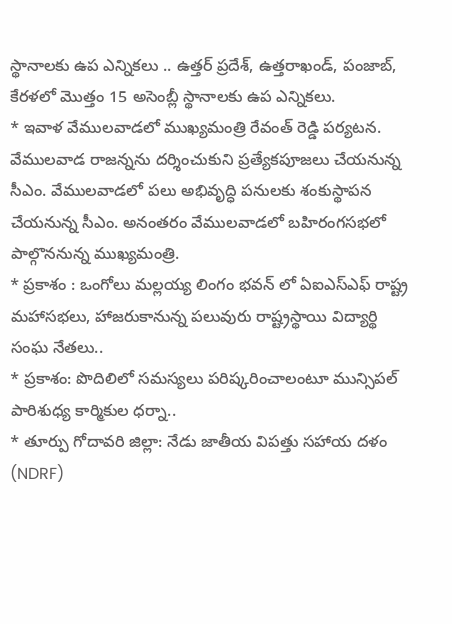స్థానాలకు ఉప ఎన్నికలు .. ఉత్తర్ ప్రదేశ్, ఉత్తరాఖండ్, పంజాబ్, కేరళలో మొత్తం 15 అసెంబ్లీ స్థానాలకు ఉప ఎన్నికలు.
* ఇవాళ వేములవాడలో ముఖ్యమంత్రి రేవంత్ రెడ్డి పర్యటన. వేములవాడ రాజన్నను దర్శించుకుని ప్రత్యేకపూజలు చేయనున్న సీఎం. వేములవాడలో పలు అభివృద్ధి పనులకు శంకుస్థాపన చేయనున్న సీఎం. అనంతరం వేములవాడలో బహిరంగసభలో పాల్గొననున్న ముఖ్యమంత్రి.
* ప్రకాశం : ఒంగోలు మల్లయ్య లింగం భవన్ లో ఏఐఎస్ఎఫ్ రాష్ట్ర మహాసభలు, హాజరుకానున్న పలువురు రాష్ట్రస్థాయి విద్యార్థి సంఘ నేతలు..
* ప్రకాశం: పొదిలిలో సమస్యలు పరిష్కరించాలంటూ మున్సిపల్ పారిశుధ్య కార్మికుల ధర్నా..
* తూర్పు గోదావరి జిల్లా: నేడు జాతీయ విపత్తు సహాయ దళం (NDRF)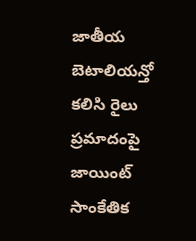జాతీయ బెటాలియన్తో కలిసి రైలు ప్రమాదంపై జాయింట్ సాంకేతిక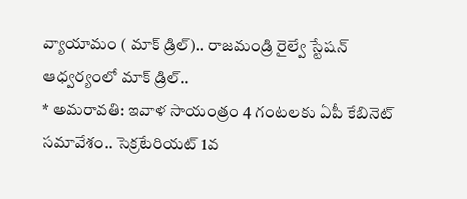వ్యాయామం ( మాక్ డ్రిల్).. రాజమండ్రి రైల్వే స్టేషన్ ఆధ్వర్యంలో మాక్ డ్రిల్..
* అమరావతి: ఇవాళ సాయంత్రం 4 గంటలకు ఏపీ కేబినెట్ సమావేశం.. సెక్రటేరియట్ 1వ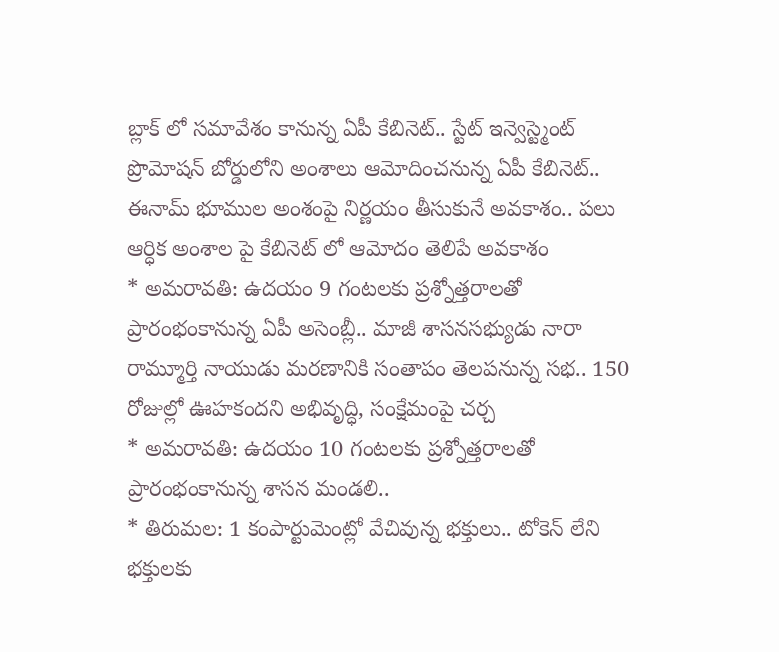బ్లాక్ లో సమావేశం కానున్న ఏపీ కేబినెట్.. స్టేట్ ఇన్వెస్ట్మెంట్ ప్రొమోషన్ బోర్డులోని అంశాలు ఆమోదించనున్న ఏపీ కేబినెట్.. ఈనామ్ భూముల అంశంపై నిర్ణయం తీసుకునే అవకాశం.. పలు ఆర్ధిక అంశాల పై కేబినెట్ లో ఆమోదం తెలిపే అవకాశం
* అమరావతి: ఉదయం 9 గంటలకు ప్రశ్నోత్తరాలతో ప్రారంభంకానున్న ఏపీ అసెంబ్లీ.. మాజీ శాసనసభ్యుడు నారా రామ్మూర్తి నాయుడు మరణానికి సంతాపం తెలపనున్న సభ.. 150 రోజుల్లో ఊహకందని అభివృద్ధి, సంక్షేమంపై చర్చ
* అమరావతి: ఉదయం 10 గంటలకు ప్రశ్నోత్తరాలతో ప్రారంభంకానున్న శాసన మండలి..
* తిరుమల: 1 కంపార్టుమెంట్లో వేచివున్న భక్తులు.. టోకెన్ లేని భక్తులకు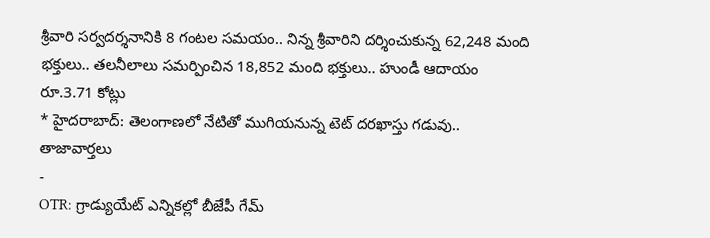శ్రీవారి సర్వదర్శనానికి 8 గంటల సమయం.. నిన్న శ్రీవారిని దర్శించుకున్న 62,248 మంది భక్తులు.. తలనీలాలు సమర్పించిన 18,852 మంది భక్తులు.. హుండీ ఆదాయం రూ.3.71 కోట్లు
* హైదరాబాద్: తెలంగాణలో నేటితో ముగియనున్న టెట్ దరఖాస్తు గడువు..
తాజావార్తలు
-
OTR: గ్రాడ్యుయేట్ ఎన్నికల్లో బీజేపీ గేమ్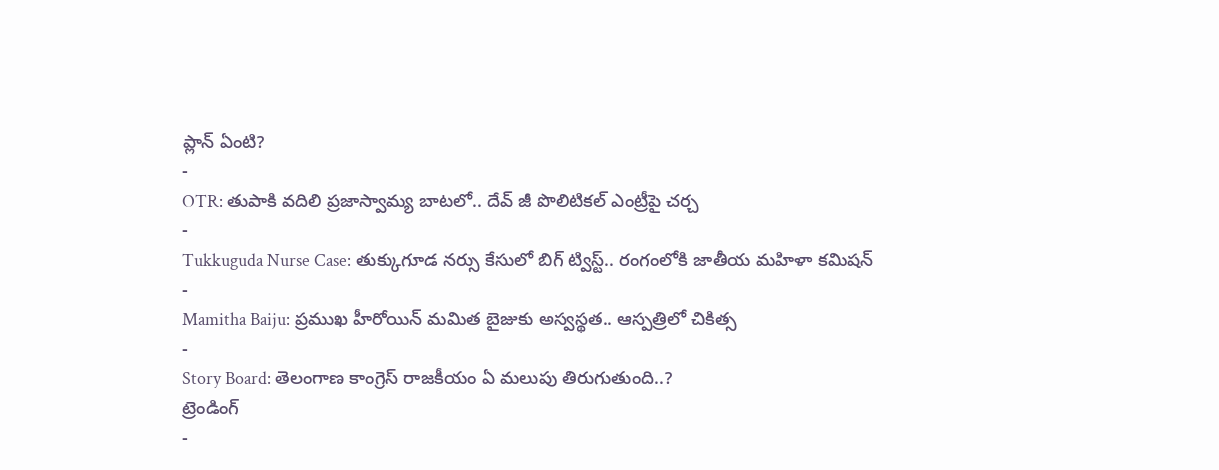ప్లాన్ ఏంటి?
-
OTR: తుపాకి వదిలి ప్రజాస్వామ్య బాటలో.. దేవ్ జీ పొలిటికల్ ఎంట్రీపై చర్చ
-
Tukkuguda Nurse Case: తుక్కుగూడ నర్సు కేసులో బిగ్ ట్విస్ట్.. రంగంలోకి జాతీయ మహిళా కమిషన్
-
Mamitha Baiju: ప్రముఖ హీరోయిన్ మమిత బైజుకు అస్వస్థత.. ఆస్పత్రిలో చికిత్స
-
Story Board: తెలంగాణ కాంగ్రెస్ రాజకీయం ఏ మలుపు తిరుగుతుంది..?
ట్రెండింగ్
-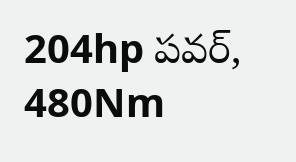204hp పవర్, 480Nm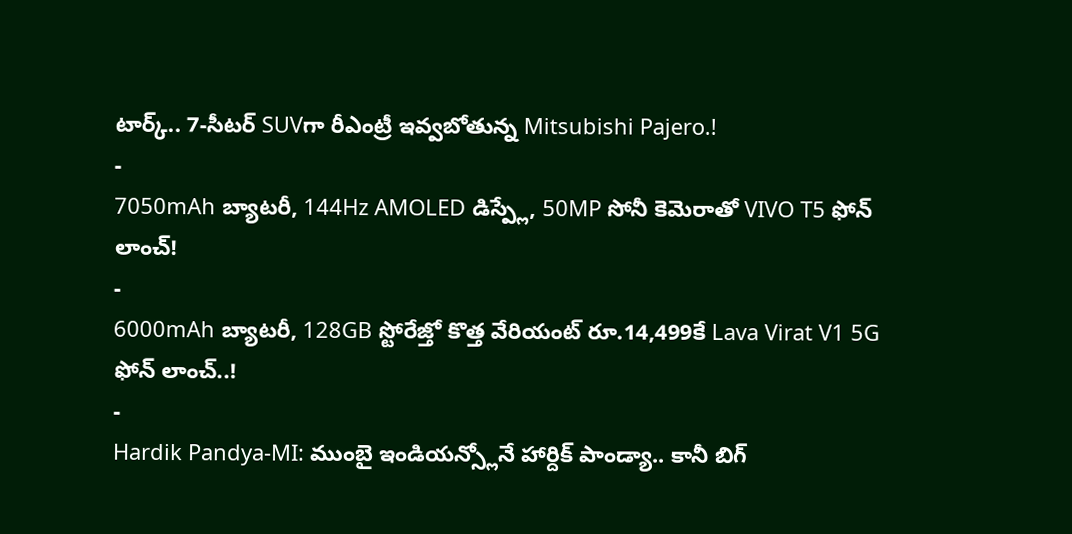టార్క్.. 7-సీటర్ SUVగా రీఎంట్రీ ఇవ్వబోతున్న Mitsubishi Pajero.!
-
7050mAh బ్యాటరీ, 144Hz AMOLED డిస్ప్లే, 50MP సోనీ కెమెరాతో VIVO T5 ఫోన్ లాంచ్!
-
6000mAh బ్యాటరీ, 128GB స్టోరేజ్తో కొత్త వేరియంట్ రూ.14,499కే Lava Virat V1 5G ఫోన్ లాంచ్..!
-
Hardik Pandya-MI: ముంబై ఇండియన్స్లోనే హార్దిక్ పాండ్యా.. కానీ బిగ్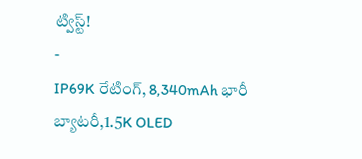ట్విస్ట్!
-
IP69K రేటింగ్, 8,340mAh భారీ బ్యాటరీ,1.5K OLED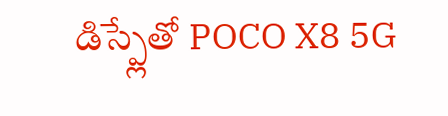డిస్ప్లేతో POCO X8 5G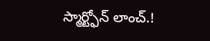స్మార్ట్ఫోన్ లాంచ్.!